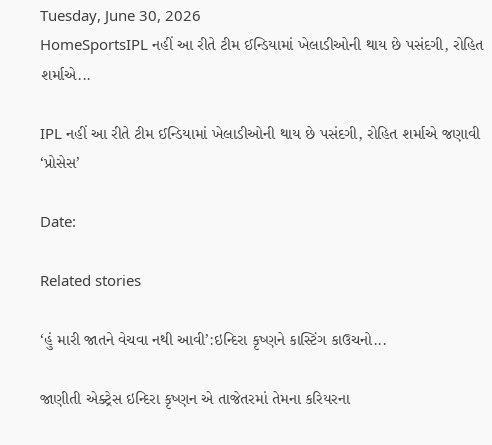Tuesday, June 30, 2026
HomeSportsIPL નહીં આ રીતે ટીમ ઈન્ડિયામાં ખેલાડીઓની થાય છે પસંદગી, રોહિત શર્માએ...

IPL નહીં આ રીતે ટીમ ઈન્ડિયામાં ખેલાડીઓની થાય છે પસંદગી, રોહિત શર્માએ જણાવી ‘પ્રોસેસ’

Date:

Related stories

‘હું મારી જાતને વેચવા નથી આવી’:ઇન્દિરા કૃષ્ણને કાસ્ટિંગ કાઉચનો...

જાણીતી એક્ટ્રેસ ઇન્દિરા કૃષ્ણન એ તાજેતરમાં તેમના કરિયરના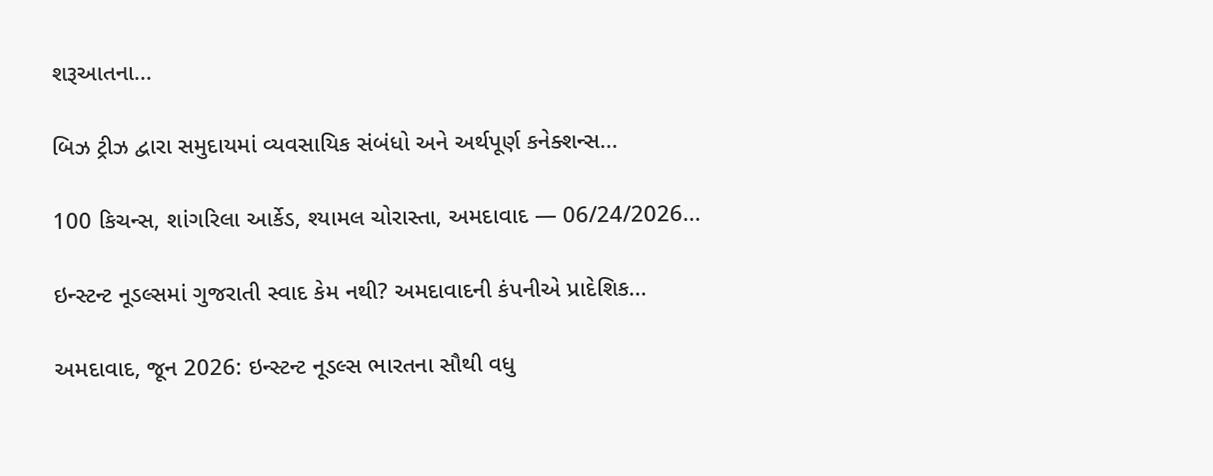શરૂઆતના...

બિઝ ટ્રીઝ દ્વારા સમુદાયમાં વ્યવસાયિક સંબંધો અને અર્થપૂર્ણ કનેક્શન્સ...

100 કિચન્સ, શાંગરિલા આર્કેડ, શ્યામલ ચોરાસ્તા, અમદાવાદ — 06/24/2026...

ઇન્સ્ટન્ટ નૂડલ્સમાં ગુજરાતી સ્વાદ કેમ નથી? અમદાવાદની કંપનીએ પ્રાદેશિક...

અમદાવાદ, જૂન 2026: ઇન્સ્ટન્ટ નૂડલ્સ ભારતના સૌથી વધુ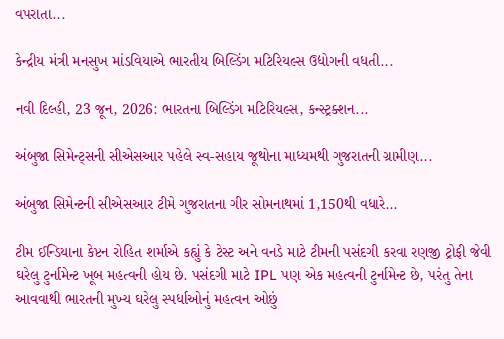વપરાતા...

કેન્દ્રીય મંત્રી મનસુખ માંડવિયાએ ભારતીય બિલ્ડિંગ મટિરિયલ્સ ઉદ્યોગની વધતી...

નવી દિલ્હી, 23 જૂન, 2026: ભારતના બિલ્ડિંગ મટિરિયલ્સ, કન્સ્ટ્રક્શન...

અંબુજા સિમેન્ટ્સની સીએસઆર પહેલે સ્વ-સહાય જૂથોના માધ્યમથી ગુજરાતની ગ્રામીણ...

અંબુજા સિમેન્ટની સીએસઆર ટીમે ગુજરાતના ગીર સોમનાથમાં 1,150થી વધારે...

ટીમ ઈન્ડિયાના કેપ્ટન રોહિત શર્માએ કહ્યું કે ટેસ્ટ અને વનડે માટે ટીમની પસંદગી કરવા રણજી ટ્રોફી જેવી ઘરેલુ ટુર્નામેન્ટ ખૂબ મહત્વની હોય છે. પસંદગી માટે IPL પણ એક મહત્વની ટુર્નામેન્ટ છે, પરંતુ તેના આવવાથી ભારતની મુખ્ય ઘરેલુ સ્પર્ધાઓનું મહત્વન ઓછું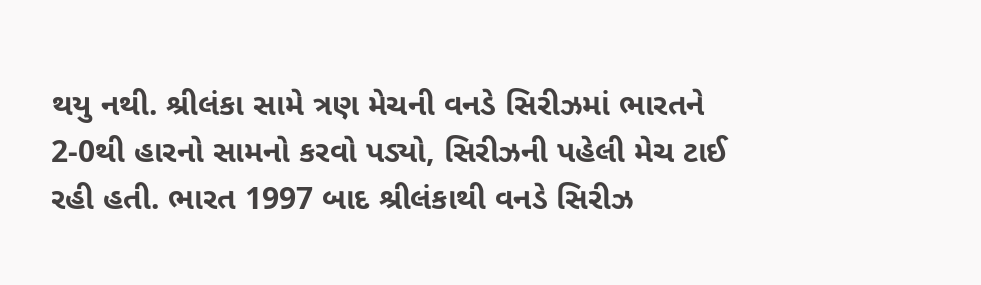થયુ નથી. શ્રીલંકા સામે ત્રણ મેચની વનડે સિરીઝમાં ભારતને 2-0થી હારનો સામનો કરવો પડ્યો, સિરીઝની પહેલી મેચ ટાઈ રહી હતી. ભારત 1997 બાદ શ્રીલંકાથી વનડે સિરીઝ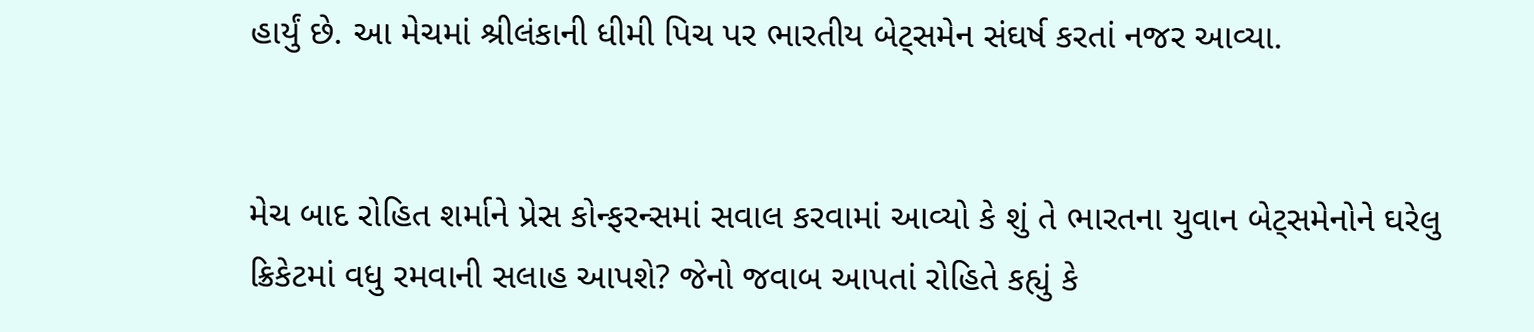હાર્યું છે. આ મેચમાં શ્રીલંકાની ધીમી પિચ પર ભારતીય બેટ્સમેન સંઘર્ષ કરતાં નજર આવ્યા.


મેચ બાદ રોહિત શર્માને પ્રેસ કોન્ફરન્સમાં સવાલ કરવામાં આવ્યો કે શું તે ભારતના યુવાન બેટ્સમેનોને ઘરેલુ ક્રિકેટમાં વધુ રમવાની સલાહ આપશે? જેનો જવાબ આપતાં રોહિતે કહ્યું કે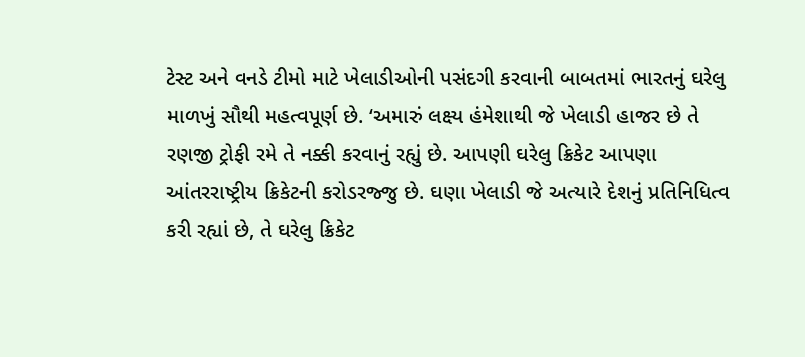ટેસ્ટ અને વનડે ટીમો માટે ખેલાડીઓની પસંદગી કરવાની બાબતમાં ભારતનું ઘરેલુ માળખું સૌથી મહત્વપૂર્ણ છે. ‘અમારું લક્ષ્ય હંમેશાથી જે ખેલાડી હાજર છે તે રણજી ટ્રોફી રમે તે નક્કી કરવાનું રહ્યું છે. આપણી ઘરેલુ ક્રિકેટ આપણા આંતરરાષ્ટ્રીય ક્રિકેટની કરોડરજ્જુ છે. ઘણા ખેલાડી જે અત્યારે દેશનું પ્રતિનિધિત્વ કરી રહ્યાં છે, તે ઘરેલુ ક્રિકેટ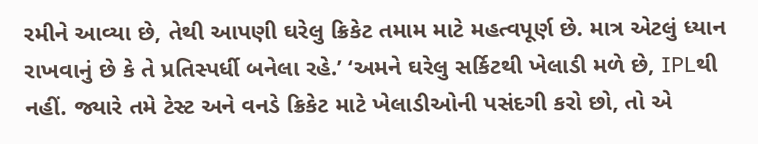રમીને આવ્યા છે, તેથી આપણી ઘરેલુ ક્રિકેટ તમામ માટે મહત્વપૂર્ણ છે. માત્ર એટલું ધ્યાન રાખવાનું છે કે તે પ્રતિસ્પર્ધી બનેલા રહે.’ ‘અમને ઘરેલુ સર્કિટથી ખેલાડી મળે છે, IPLથી નહીં. જ્યારે તમે ટેસ્ટ અને વનડે ક્રિકેટ માટે ખેલાડીઓની પસંદગી કરો છો, તો એ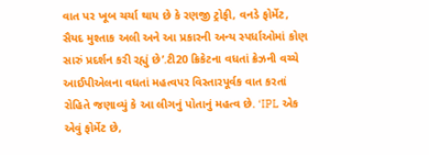વાત પર ખૂબ ચર્ચા થાય છે કે રણજી ટ્રોફી, વનડે ફોર્મેટ, સૈયદ મુશ્તાક અલી અને આ પ્રકારની અન્ય સ્પર્ધાઓમાં કોણ સારું પ્રદર્શન કરી રહ્યું છે’.ટી20 ક્રિકેટના વધતાં ક્રેઝની વચ્ચે આઈપીએલના વધતાં મહત્વપર વિસ્તારપૂર્વક વાત કરતાં રોહિતે જણાવ્યું કે આ લીગનું પોતાનું મહત્વ છે. ‘IPL એક એવું ફોર્મેટ છે,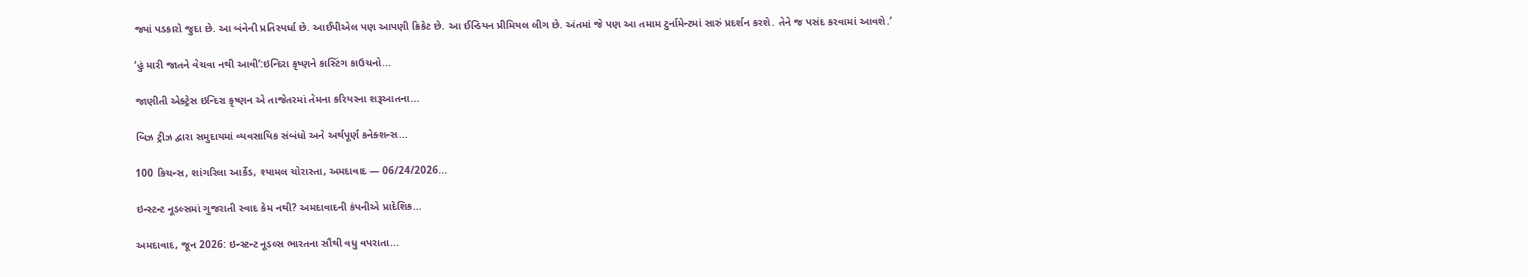જ્યાં પડકારો જુદા છે. આ બંનેની પ્રતિસ્પર્ધા છે. આઈપીએલ પણ આપણી ક્રિકેટ છે. આ ઈન્ડિયન પ્રીમિયલ લીગ છે. અંતમાં જે પણ આ તમામ ટુર્નામેન્ટમાં સારું પ્રદર્શન કરશે. તેને જ પસંદ કરવામાં આવશે.’

‘હું મારી જાતને વેચવા નથી આવી’:ઇન્દિરા કૃષ્ણને કાસ્ટિંગ કાઉચનો...

જાણીતી એક્ટ્રેસ ઇન્દિરા કૃષ્ણન એ તાજેતરમાં તેમના કરિયરના શરૂઆતના...

બિઝ ટ્રીઝ દ્વારા સમુદાયમાં વ્યવસાયિક સંબંધો અને અર્થપૂર્ણ કનેક્શન્સ...

100 કિચન્સ, શાંગરિલા આર્કેડ, શ્યામલ ચોરાસ્તા, અમદાવાદ — 06/24/2026...

ઇન્સ્ટન્ટ નૂડલ્સમાં ગુજરાતી સ્વાદ કેમ નથી? અમદાવાદની કંપનીએ પ્રાદેશિક...

અમદાવાદ, જૂન 2026: ઇન્સ્ટન્ટ નૂડલ્સ ભારતના સૌથી વધુ વપરાતા...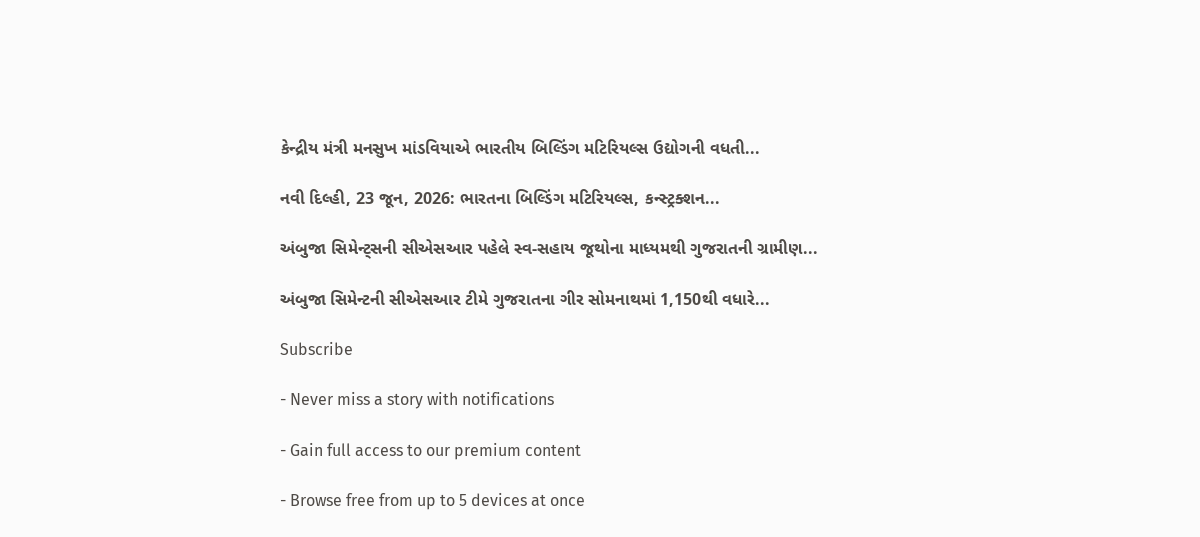કેન્દ્રીય મંત્રી મનસુખ માંડવિયાએ ભારતીય બિલ્ડિંગ મટિરિયલ્સ ઉદ્યોગની વધતી...

નવી દિલ્હી, 23 જૂન, 2026: ભારતના બિલ્ડિંગ મટિરિયલ્સ, કન્સ્ટ્રક્શન...

અંબુજા સિમેન્ટ્સની સીએસઆર પહેલે સ્વ-સહાય જૂથોના માધ્યમથી ગુજરાતની ગ્રામીણ...

અંબુજા સિમેન્ટની સીએસઆર ટીમે ગુજરાતના ગીર સોમનાથમાં 1,150થી વધારે...

Subscribe

- Never miss a story with notifications

- Gain full access to our premium content

- Browse free from up to 5 devices at once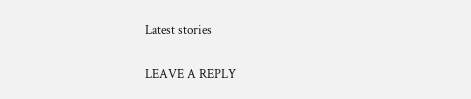Latest stories

LEAVE A REPLY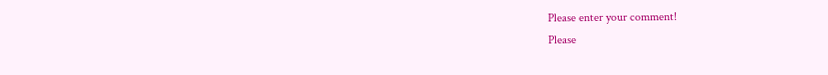Please enter your comment!
Please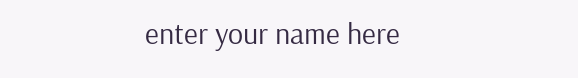enter your name here